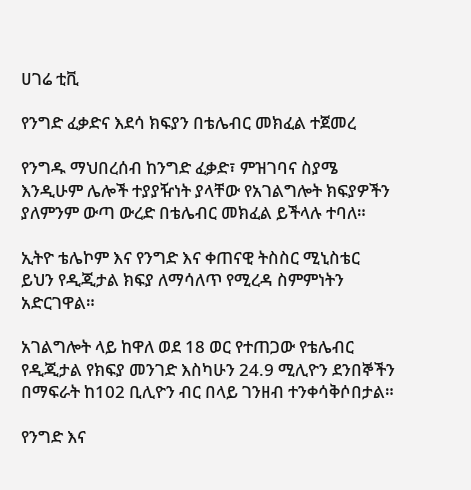ሀገሬ ቲቪ

የንግድ ፈቃድና እደሳ ክፍያን በቴሌብር መክፈል ተጀመረ

የንግዱ ማህበረሰብ ከንግድ ፈቃድ፣ ምዝገባና ስያሜ እንዲሁም ሌሎች ተያያዥነት ያላቸው የአገልግሎት ክፍያዎችን ያለምንም ውጣ ውረድ በቴሌብር መክፈል ይችላሉ ተባለ።

ኢትዮ ቴሌኮም እና የንግድ እና ቀጠናዊ ትስስር ሚኒስቴር ይህን የዲጂታል ክፍያ ለማሳለጥ የሚረዳ ስምምነትን አድርገዋል።

አገልግሎት ላይ ከዋለ ወደ 18 ወር የተጠጋው የቴሌብር የዲጂታል የክፍያ መንገድ እስካሁን 24.9 ሚሊዮን ደንበኞችን በማፍራት ከ102 ቢሊዮን ብር በላይ ገንዘብ ተንቀሳቅሶበታል።

የንግድ እና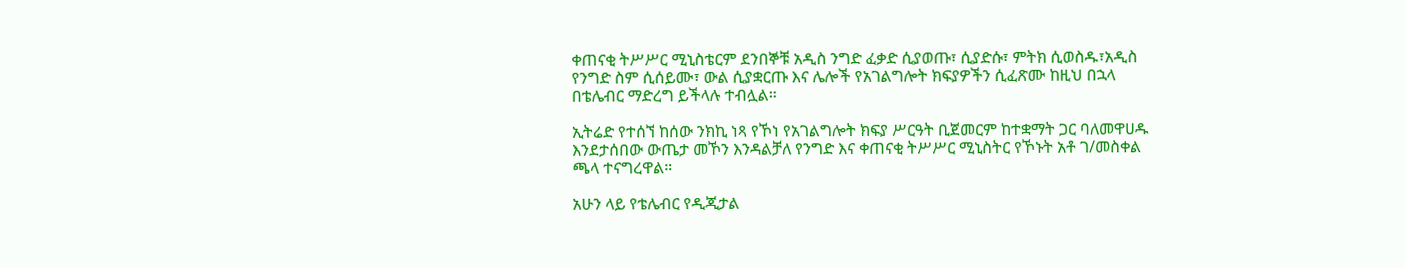ቀጠናቂ ትሥሥር ሚኒስቴርም ደንበኞቹ አዲስ ንግድ ፈቃድ ሲያወጡ፣ ሲያድሱ፣ ምትክ ሲወስዱ፣አዲስ የንግድ ስም ሲሰይሙ፣ ውል ሲያቋርጡ እና ሌሎች የአገልግሎት ክፍያዎችን ሲፈጽሙ ከዚህ በኋላ በቴሌብር ማድረግ ይችላሉ ተብሏል።

ኢትሬድ የተሰኘ ከሰው ንክኪ ነጻ የኾነ የአገልግሎት ክፍያ ሥርዓት ቢጀመርም ከተቋማት ጋር ባለመዋሀዱ እንደታሰበው ውጤታ መኾን እንዳልቻለ የንግድ እና ቀጠናቂ ትሥሥር ሚኒስትር የኾኑት አቶ ገ/መስቀል ጫላ ተናግረዋል።

አሁን ላይ የቴሌብር የዲጂታል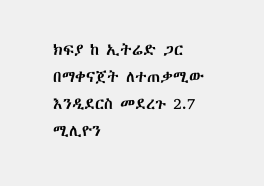ክፍያ ከ ኢትሬድ ጋር በማቀናጀት ለተጠቃሚው እንዲደርስ መደረጉ 2.7 ሚሊዮን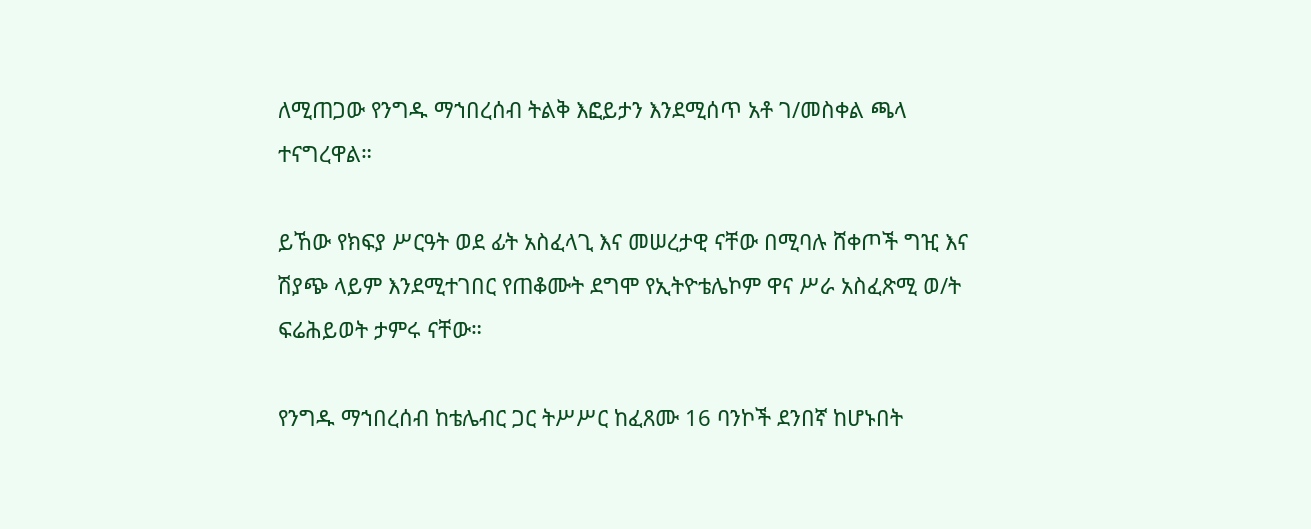ለሚጠጋው የንግዱ ማኀበረሰብ ትልቅ እፎይታን እንደሚሰጥ አቶ ገ/መስቀል ጫላ ተናግረዋል።

ይኸው የክፍያ ሥርዓት ወደ ፊት አስፈላጊ እና መሠረታዊ ናቸው በሚባሉ ሸቀጦች ግዢ እና ሽያጭ ላይም እንደሚተገበር የጠቆሙት ደግሞ የኢትዮቴሌኮም ዋና ሥራ አስፈጽሚ ወ/ት ፍሬሕይወት ታምሩ ናቸው።

የንግዱ ማኀበረሰብ ከቴሌብር ጋር ትሥሥር ከፈጸሙ 16 ባንኮች ደንበኛ ከሆኑበት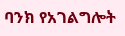ባንክ የአገልግሎት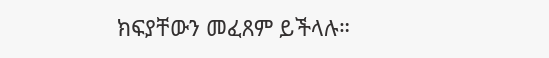ክፍያቸውን መፈጸም ይችላሉ።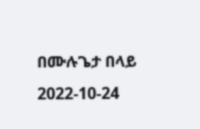በሙሉጌታ በላይ
2022-10-24